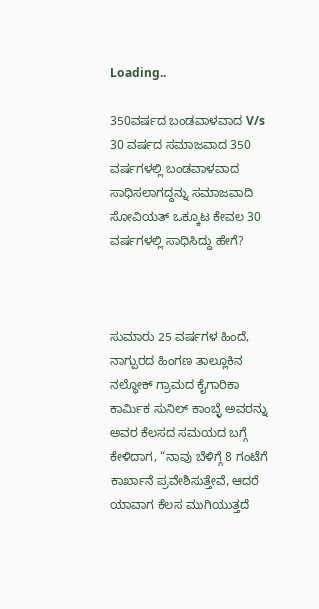Loading..

350ವರ್ಷದ ಬಂಡವಾಳವಾದ V/s 30 ವರ್ಷದ ಸಮಾಜವಾದ 350 ವರ್ಷಗಳಲ್ಲಿ ಬಂಡವಾಳವಾದ ಸಾಧಿಸಲಾಗದ್ದನ್ನು ಸಮಾಜವಾದಿ ಸೋವಿಯತ್ ಒಕ್ಕೂಟ ಕೇವಲ 30 ವರ್ಷಗಳಲ್ಲಿ ಸಾಧಿಸಿದ್ದು ಹೇಗೆ?



ಸುಮಾರು 25 ವರ್ಷಗಳ ಹಿಂದೆ, ನಾಗ್ಪುರದ ಹಿಂಗಣ ತಾಲ್ಲೂಕಿನ ನಲ್ಧೋಕ್ ಗ್ರಾಮದ ಕೈಗಾರಿಕಾ ಕಾರ್ಮಿಕ ಸುನಿಲ್ ಕಾಂಬ್ಳೆ ಅವರನ್ನು ಅವರ ಕೆಲಸದ ಸಮಯದ ಬಗ್ಗೆ ಕೇಳಿದಾಗ, “ನಾವು ಬೆಳಿಗ್ಗೆ 8 ಗಂಟೆಗೆ ಕಾರ್ಖಾನೆ ಪ್ರವೇಶಿಸುತ್ತೇವೆ, ಆದರೆ ಯಾವಾಗ ಕೆಲಸ ಮುಗಿಯುತ್ತದೆ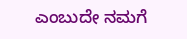ಎಂಬುದೇ ನಮಗೆ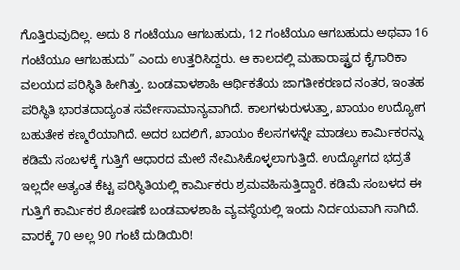ಗೊತ್ತಿರುವುದಿಲ್ಲ. ಅದು 8 ಗಂಟೆಯೂ ಆಗಬಹುದು, 12 ಗಂಟೆಯೂ ಆಗಬಹುದು ಅಥವಾ 16 ಗಂಟೆಯೂ ಆಗಬಹುದು” ಎಂದು ಉತ್ತರಿಸಿದ್ದರು. ಆ ಕಾಲದಲ್ಲಿ ಮಹಾರಾಷ್ಟ್ರದ ಕೈಗಾರಿಕಾ ವಲಯದ ಪರಿಸ್ಥಿತಿ ಹೀಗಿತ್ತು. ಬಂಡವಾಳಶಾಹಿ ಆರ್ಥಿಕತೆಯ ಜಾಗತೀಕರಣದ ನಂತರ, ಇಂತಹ ಪರಿಸ್ಥಿತಿ ಭಾರತದಾದ್ಯಂತ ಸರ್ವೇಸಾಮಾನ್ಯವಾಗಿದೆ. ಕಾಲಗಳುರುಳುತ್ತಾ, ಖಾಯಂ ಉದ್ಯೋಗ ಬಹುತೇಕ ಕಣ್ಮರೆಯಾಗಿದೆ. ಅದರ ಬದಲಿಗೆ, ಖಾಯಂ ಕೆಲಸಗಳನ್ನೇ ಮಾಡಲು ಕಾರ್ಮಿಕರನ್ನು ಕಡಿಮೆ ಸಂಬಳಕ್ಕೆ ಗುತ್ತಿಗೆ ಆಧಾರದ ಮೇಲೆ ನೇಮಿಸಿಕೊಳ್ಳಲಾಗುತ್ತಿದೆ. ಉದ್ಯೋಗದ ಭದ್ರತೆ ಇಲ್ಲದೇ ಅತ್ಯಂತ ಕೆಟ್ಟ ಪರಿಸ್ಥಿತಿಯಲ್ಲಿ ಕಾರ್ಮಿಕರು ಶ್ರಮವಹಿಸುತ್ತಿದ್ದಾರೆ. ಕಡಿಮೆ ಸಂಬಳದ ಈ ಗುತ್ತಿಗೆ ಕಾರ್ಮಿಕರ ಶೋಷಣೆ ಬಂಡವಾಳಶಾಹಿ ವ್ಯವಸ್ಥೆಯಲ್ಲಿ ಇಂದು ನಿರ್ದಯವಾಗಿ ಸಾಗಿದೆ.
ವಾರಕ್ಕೆ 70 ಅಲ್ಲ 90 ಗಂಟೆ ದುಡಿಯಿರಿ!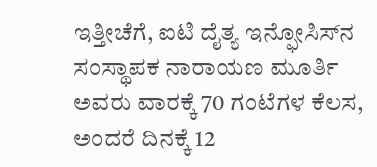ಇತ್ತೀಚೆಗೆ, ಐಟಿ ದೈತ್ಯ ಇನ್ಫೋಸಿಸ್‌ನ ಸಂಸ್ಥಾಪಕ ನಾರಾಯಣ ಮೂರ್ತಿ ಅವರು ವಾರಕ್ಕೆ 70 ಗಂಟೆಗಳ ಕೆಲಸ, ಅಂದರೆ ದಿನಕ್ಕೆ 12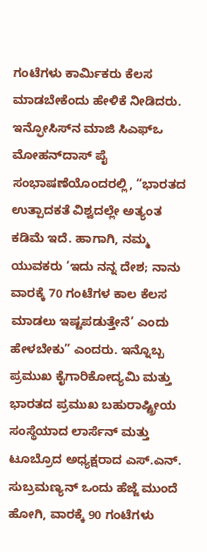ಗಂಟೆಗಳು ಕಾರ್ಮಿಕರು ಕೆಲಸ ಮಾಡಬೇಕೆಂದು ಹೇಳಿಕೆ ನೀಡಿದರು. ಇನ್ಫೋಸಿಸ್‌ನ ಮಾಜಿ ಸಿಎಫ್‌ಒ ಮೋಹನ್‌ದಾಸ್ ಪೈ ಸಂಭಾಷಣೆಯೊಂದರಲ್ಲಿ, “ಭಾರತದ ಉತ್ಪಾದಕತೆ ವಿಶ್ವದಲ್ಲೇ ಅತ್ಯಂತ ಕಡಿಮೆ ಇದೆ. ಹಾಗಾಗಿ, ನಮ್ಮ ಯುವಕರು ‘ಇದು ನನ್ನ ದೇಶ; ನಾನು ವಾರಕ್ಕೆ 70 ಗಂಟೆಗಳ ಕಾಲ ಕೆಲಸ ಮಾಡಲು ಇಷ್ಟಪಡುತ್ತೇನೆ’ ಎಂದು ಹೇಳಬೇಕು” ಎಂದರು. ಇನ್ನೊಬ್ಬ ಪ್ರಮುಖ ಕೈಗಾರಿಕೋದ್ಯಮಿ ಮತ್ತು ಭಾರತದ ಪ್ರಮುಖ ಬಹುರಾಷ್ಟ್ರೀಯ ಸಂಸ್ಥೆಯಾದ ಲಾರ್ಸೆನ್ ಮತ್ತು ಟೂಬ್ರೊದ ಅಧ್ಯಕ್ಷರಾದ ಎಸ್.ಎನ್. ಸುಬ್ರಮಣ್ಯನ್ ಒಂದು ಹೆಜ್ಜೆ ಮುಂದೆ ಹೋಗಿ, ವಾರಕ್ಕೆ 90 ಗಂಟೆಗಳು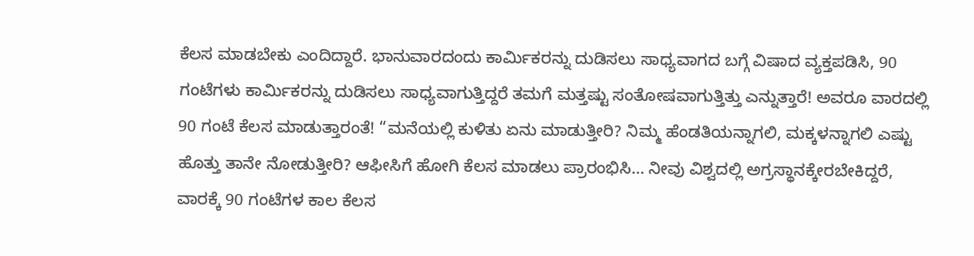ಕೆಲಸ ಮಾಡಬೇಕು ಎಂದಿದ್ದಾರೆ. ಭಾನುವಾರದಂದು ಕಾರ್ಮಿಕರನ್ನು ದುಡಿಸಲು ಸಾಧ್ಯವಾಗದ ಬಗ್ಗೆ ವಿಷಾದ ವ್ಯಕ್ತಪಡಿಸಿ, 90 ಗಂಟೆಗಳು ಕಾರ್ಮಿಕರನ್ನು ದುಡಿಸಲು ಸಾಧ್ಯವಾಗುತ್ತಿದ್ದರೆ ತಮಗೆ ಮತ್ತಷ್ಟು ಸಂತೋಷವಾಗುತ್ತಿತ್ತು ಎನ್ನುತ್ತಾರೆ! ಅವರೂ ವಾರದಲ್ಲಿ 90 ಗಂಟೆ ಕೆಲಸ ಮಾಡುತ್ತಾರಂತೆ! “ಮನೆಯಲ್ಲಿ ಕುಳಿತು ಏನು ಮಾಡುತ್ತೀರಿ? ನಿಮ್ಮ ಹೆಂಡತಿಯನ್ನಾಗಲಿ, ಮಕ್ಕಳನ್ನಾಗಲಿ ಎಷ್ಟು ಹೊತ್ತು ತಾನೇ ನೋಡುತ್ತೀರಿ? ಆಫೀಸಿಗೆ ಹೋಗಿ ಕೆಲಸ ಮಾಡಲು ಪ್ರಾರಂಭಿಸಿ… ನೀವು ವಿಶ್ವದಲ್ಲಿ ಅಗ್ರಸ್ಥಾನಕ್ಕೇರಬೇಕಿದ್ದರೆ, ವಾರಕ್ಕೆ 90 ಗಂಟೆಗಳ ಕಾಲ ಕೆಲಸ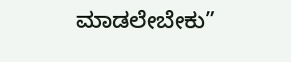ಮಾಡಲೇಬೇಕು”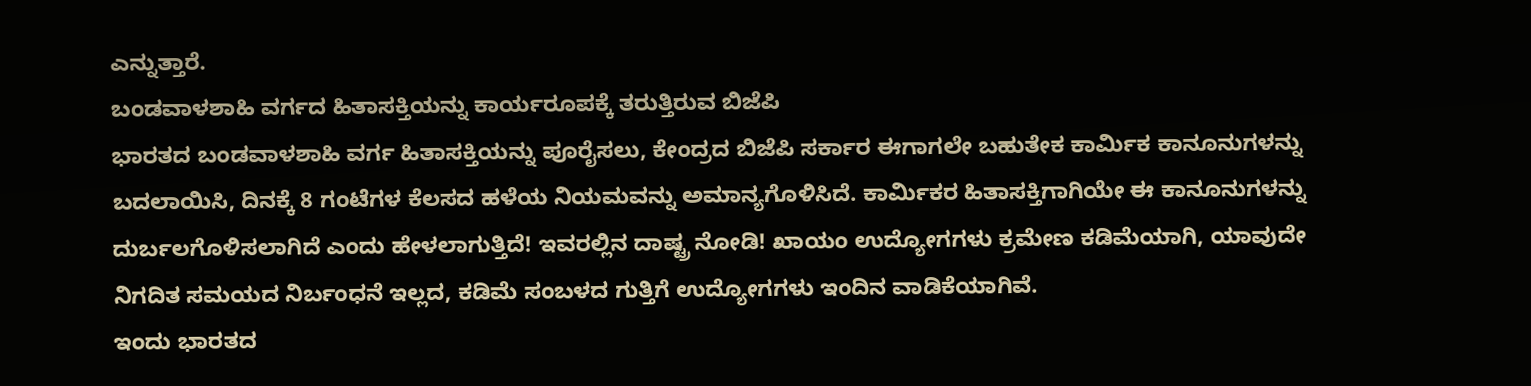ಎನ್ನುತ್ತಾರೆ.
ಬಂಡವಾಳಶಾಹಿ ವರ್ಗದ ಹಿತಾಸಕ್ತಿಯನ್ನು ಕಾರ್ಯರೂಪಕ್ಕೆ ತರುತ್ತಿರುವ ಬಿಜೆಪಿ
ಭಾರತದ ಬಂಡವಾಳಶಾಹಿ ವರ್ಗ ಹಿತಾಸಕ್ತಿಯನ್ನು ಪೂರೈಸಲು, ಕೇಂದ್ರದ ಬಿಜೆಪಿ ಸರ್ಕಾರ ಈಗಾಗಲೇ ಬಹುತೇಕ ಕಾರ್ಮಿಕ ಕಾನೂನುಗಳನ್ನು ಬದಲಾಯಿಸಿ, ದಿನಕ್ಕೆ 8 ಗಂಟೆಗಳ ಕೆಲಸದ ಹಳೆಯ ನಿಯಮವನ್ನು ಅಮಾನ್ಯಗೊಳಿಸಿದೆ. ಕಾರ್ಮಿಕರ ಹಿತಾಸಕ್ತಿಗಾಗಿಯೇ ಈ ಕಾನೂನುಗಳನ್ನು ದುರ್ಬಲಗೊಳಿಸಲಾಗಿದೆ ಎಂದು ಹೇಳಲಾಗುತ್ತಿದೆ! ಇವರಲ್ಲಿನ ದಾಷ್ಟ್ರ ನೋಡಿ! ಖಾಯಂ ಉದ್ಯೋಗಗಳು ಕ್ರಮೇಣ ಕಡಿಮೆಯಾಗಿ, ಯಾವುದೇ ನಿಗದಿತ ಸಮಯದ ನಿರ್ಬಂಧನೆ ಇಲ್ಲದ, ಕಡಿಮೆ ಸಂಬಳದ ಗುತ್ತಿಗೆ ಉದ್ಯೋಗಗಳು ಇಂದಿನ ವಾಡಿಕೆಯಾಗಿವೆ.
ಇಂದು ಭಾರತದ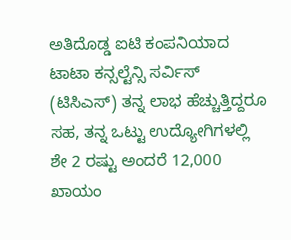ಅತಿದೊಡ್ಡ ಐಟಿ ಕಂಪನಿಯಾದ ಟಾಟಾ ಕನ್ಸಲ್ಟೆನ್ಸಿ ಸರ್ವಿಸ್ (ಟಿಸಿಎಸ್) ತನ್ನ ಲಾಭ ಹೆಚ್ಚುತ್ತಿದ್ದರೂ ಸಹ, ತನ್ನ ಒಟ್ಟು ಉದ್ಯೋಗಿಗಳಲ್ಲಿ ಶೇ 2 ರಷ್ಟು ಅಂದರೆ 12,000 ಖಾಯಂ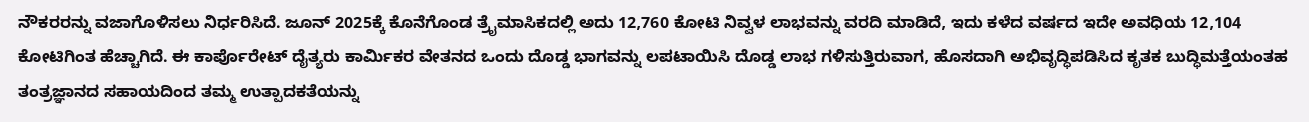ನೌಕರರನ್ನು ವಜಾಗೊಳಿಸಲು ನಿರ್ಧರಿಸಿದೆ. ಜೂನ್ 2025ಕ್ಕೆ ಕೊನೆಗೊಂಡ ತ್ರೈಮಾಸಿಕದಲ್ಲಿ ಅದು 12,760 ಕೋಟಿ ನಿವ್ವಳ ಲಾಭವನ್ನು ವರದಿ ಮಾಡಿದೆ, ಇದು ಕಳೆದ ವರ್ಷದ ಇದೇ ಅವಧಿಯ 12,104 ಕೋಟಿಗಿಂತ ಹೆಚ್ಚಾಗಿದೆ. ಈ ಕಾರ್ಪೊರೇಟ್ ದೈತ್ಯರು ಕಾರ್ಮಿಕರ ವೇತನದ ಒಂದು ದೊಡ್ಡ ಭಾಗವನ್ನು ಲಪಟಾಯಿಸಿ ದೊಡ್ಡ ಲಾಭ ಗಳಿಸುತ್ತಿರುವಾಗ, ಹೊಸದಾಗಿ ಅಭಿವೃದ್ಧಿಪಡಿಸಿದ ಕೃತಕ ಬುದ್ಧಿಮತ್ತೆಯಂತಹ ತಂತ್ರಜ್ಞಾನದ ಸಹಾಯದಿಂದ ತಮ್ಮ ಉತ್ಪಾದಕತೆಯನ್ನು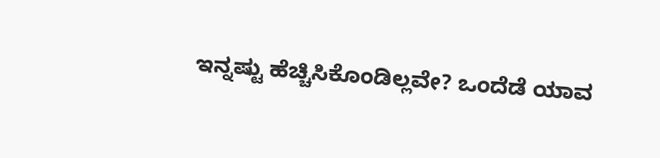ಇನ್ನಷ್ಟು ಹೆಚ್ಚಿಸಿಕೊಂಡಿಲ್ಲವೇ? ಒಂದೆಡೆ ಯಾವ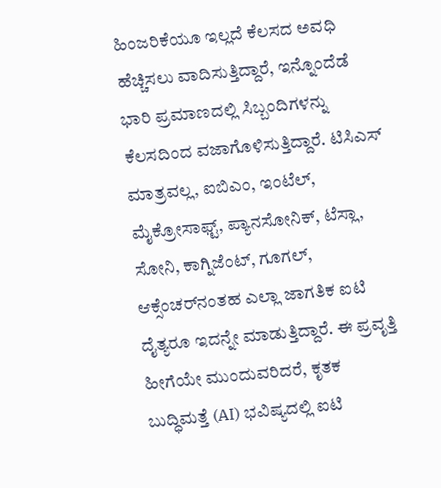ಹಿಂಜರಿಕೆಯೂ ಇಲ್ಲದೆ ಕೆಲಸದ ಅವಧಿ ಹೆಚ್ಚಿಸಲು ವಾದಿಸುತ್ತಿದ್ದಾರೆ, ಇನ್ನೊಂದೆಡೆ ಭಾರಿ ಪ್ರಮಾಣದಲ್ಲಿ ಸಿಬ್ಬಂದಿಗಳನ್ನು ಕೆಲಸದಿಂದ ವಜಾಗೊಳಿಸುತ್ತಿದ್ದಾರೆ. ಟಿಸಿಎಸ್ ಮಾತ್ರವಲ್ಲ, ಐಬಿಎಂ, ಇಂಟೆಲ್, ಮೈಕ್ರೋಸಾಫ್ಟ್, ಪ್ಯಾನಸೋನಿಕ್, ಟೆಸ್ಲಾ, ಸೋನಿ, ಕಾಗ್ನಿಜೆಂಟ್, ಗೂಗಲ್, ಆಕ್ಸೆಂಚರ್‌ನಂತಹ ಎಲ್ಲಾ ಜಾಗತಿಕ ಐಟಿ ದೈತ್ಯರೂ ಇದನ್ನೇ ಮಾಡುತ್ತಿದ್ದಾರೆ. ಈ ಪ್ರವೃತ್ತಿ ಹೀಗೆಯೇ ಮುಂದುವರಿದರೆ, ಕೃತಕ ಬುದ್ಧಿಮತ್ತೆ (AI) ಭವಿಷ್ಯದಲ್ಲಿ ಐಟಿ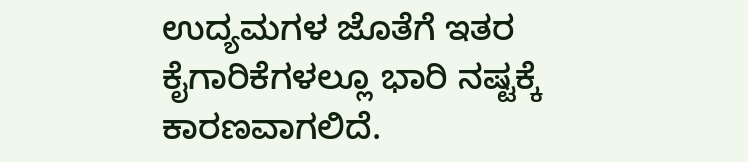ಉದ್ಯಮಗಳ ಜೊತೆಗೆ ಇತರ ಕೈಗಾರಿಕೆಗಳಲ್ಲೂ ಭಾರಿ ನಷ್ಟಕ್ಕೆ ಕಾರಣವಾಗಲಿದೆ.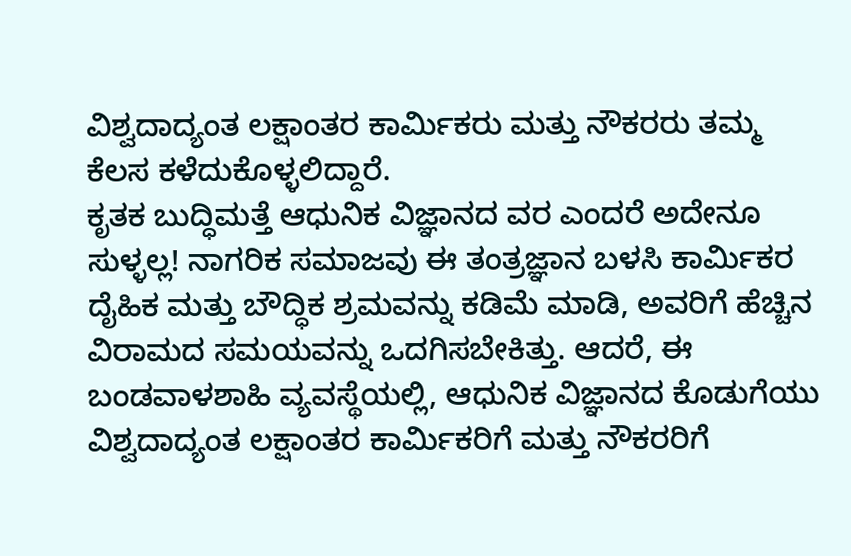ವಿಶ್ವದಾದ್ಯಂತ ಲಕ್ಷಾಂತರ ಕಾರ್ಮಿಕರು ಮತ್ತು ನೌಕರರು ತಮ್ಮ ಕೆಲಸ ಕಳೆದುಕೊಳ್ಳಲಿದ್ದಾರೆ.
ಕೃತಕ ಬುದ್ಧಿಮತ್ತೆ ಆಧುನಿಕ ವಿಜ್ಞಾನದ ವರ ಎಂದರೆ ಅದೇನೂ ಸುಳ್ಳಲ್ಲ! ನಾಗರಿಕ ಸಮಾಜವು ಈ ತಂತ್ರಜ್ಞಾನ ಬಳಸಿ ಕಾರ್ಮಿಕರ ದೈಹಿಕ ಮತ್ತು ಬೌದ್ಧಿಕ ಶ್ರಮವನ್ನು ಕಡಿಮೆ ಮಾಡಿ, ಅವರಿಗೆ ಹೆಚ್ಚಿನ ವಿರಾಮದ ಸಮಯವನ್ನು ಒದಗಿಸಬೇಕಿತ್ತು. ಆದರೆ, ಈ ಬಂಡವಾಳಶಾಹಿ ವ್ಯವಸ್ಥೆಯಲ್ಲಿ, ಆಧುನಿಕ ವಿಜ್ಞಾನದ ಕೊಡುಗೆಯು ವಿಶ್ವದಾದ್ಯಂತ ಲಕ್ಷಾಂತರ ಕಾರ್ಮಿಕರಿಗೆ ಮತ್ತು ನೌಕರರಿಗೆ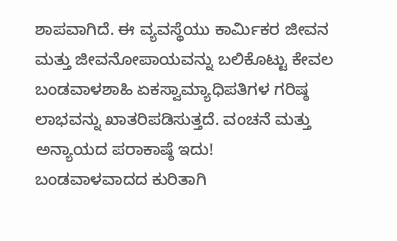ಶಾಪವಾಗಿದೆ. ಈ ವ್ಯವಸ್ಥೆಯು ಕಾರ್ಮಿಕರ ಜೀವನ ಮತ್ತು ಜೀವನೋಪಾಯವನ್ನು ಬಲಿಕೊಟ್ಟು ಕೇವಲ ಬಂಡವಾಳಶಾಹಿ ಏಕಸ್ವಾಮ್ಯಾಧಿಪತಿಗಳ ಗರಿಷ್ಠ ಲಾಭವನ್ನು ಖಾತರಿಪಡಿಸುತ್ತದೆ. ವಂಚನೆ ಮತ್ತು ಅನ್ಯಾಯದ ಪರಾಕಾಷ್ಠೆ ಇದು!
ಬಂಡವಾಳವಾದದ ಕುರಿತಾಗಿ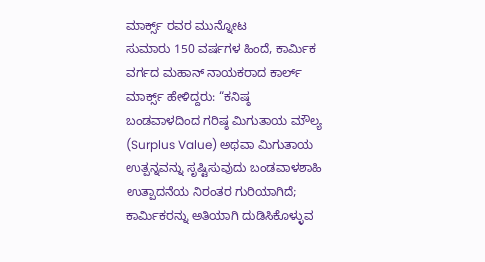ಮಾರ್ಕ್ಸ್ ರವರ ಮುನ್ನೋಟ
ಸುಮಾರು 150 ವರ್ಷಗಳ ಹಿಂದೆ, ಕಾರ್ಮಿಕ ವರ್ಗದ ಮಹಾನ್ ನಾಯಕರಾದ ಕಾರ್ಲ್ ಮಾರ್ಕ್ಸ್ ಹೇಳಿದ್ದರು: “ಕನಿಷ್ಠ ಬಂಡವಾಳದಿಂದ ಗರಿಷ್ಠ ಮಿಗುತಾಯ ಮೌಲ್ಯ (Surplus Value) ಅಥವಾ ಮಿಗುತಾಯ ಉತ್ಪನ್ನವನ್ನು ಸೃಷ್ಟಿಸುವುದು ಬಂಡವಾಳಶಾಹಿ ಉತ್ಪಾದನೆಯ ನಿರಂತರ ಗುರಿಯಾಗಿದೆ; ಕಾರ್ಮಿಕರನ್ನು ಅತಿಯಾಗಿ ದುಡಿಸಿಕೊಳ್ಳುವ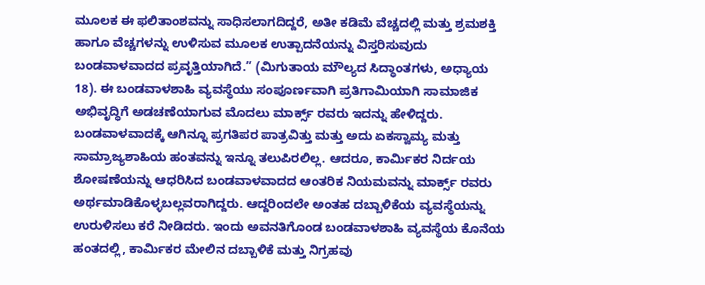ಮೂಲಕ ಈ ಫಲಿತಾಂಶವನ್ನು ಸಾಧಿಸಲಾಗದಿದ್ದರೆ, ಅತೀ ಕಡಿಮೆ ವೆಚ್ಚದಲ್ಲಿ ಮತ್ತು ಶ್ರಮಶಕ್ತಿ ಹಾಗೂ ವೆಚ್ಚಗಳನ್ನು ಉಳಿಸುವ ಮೂಲಕ ಉತ್ಪಾದನೆಯನ್ನು ವಿಸ್ತರಿಸುವುದು ಬಂಡವಾಳವಾದದ ಪ್ರವೃತ್ತಿಯಾಗಿದೆ.” (ಮಿಗುತಾಯ ಮೌಲ್ಯದ ಸಿದ್ಧಾಂತಗಳು, ಅಧ್ಯಾಯ 18). ಈ ಬಂಡವಾಳಶಾಹಿ ವ್ಯವಸ್ಥೆಯು ಸಂಪೂರ್ಣವಾಗಿ ಪ್ರತಿಗಾಮಿಯಾಗಿ ಸಾಮಾಜಿಕ ಅಭಿವೃದ್ಧಿಗೆ ಅಡಚಣೆಯಾಗುವ ಮೊದಲು ಮಾರ್ಕ್ಸ್ ರವರು ಇದನ್ನು ಹೇಳಿದ್ದರು. ಬಂಡವಾಳವಾದಕ್ಕೆ ಆಗಿನ್ನೂ ಪ್ರಗತಿಪರ ಪಾತ್ರವಿತ್ತು ಮತ್ತು ಅದು ಏಕಸ್ವಾಮ್ಯ ಮತ್ತು ಸಾಮ್ರಾಜ್ಯಶಾಹಿಯ ಹಂತವನ್ನು ಇನ್ನೂ ತಲುಪಿರಲಿಲ್ಲ. ಆದರೂ, ಕಾರ್ಮಿಕರ ನಿರ್ದಯ ಶೋಷಣೆಯನ್ನು ಆಧರಿಸಿದ ಬಂಡವಾಳವಾದದ ಆಂತರಿಕ ನಿಯಮವನ್ನು ಮಾರ್ಕ್ಸ್ ರವರು ಅರ್ಥಮಾಡಿಕೊಳ್ಳಬಲ್ಲವರಾಗಿದ್ದರು. ಆದ್ದರಿಂದಲೇ ಅಂತಹ ದಬ್ಬಾಳಿಕೆಯ ವ್ಯವಸ್ಥೆಯನ್ನು ಉರುಳಿಸಲು ಕರೆ ನೀಡಿದರು. ಇಂದು ಅವನತಿಗೊಂಡ ಬಂಡವಾಳಶಾಹಿ ವ್ಯವಸ್ಥೆಯ ಕೊನೆಯ ಹಂತದಲ್ಲಿ, ಕಾರ್ಮಿಕರ ಮೇಲಿನ ದಬ್ಬಾಳಿಕೆ ಮತ್ತು ನಿಗ್ರಹವು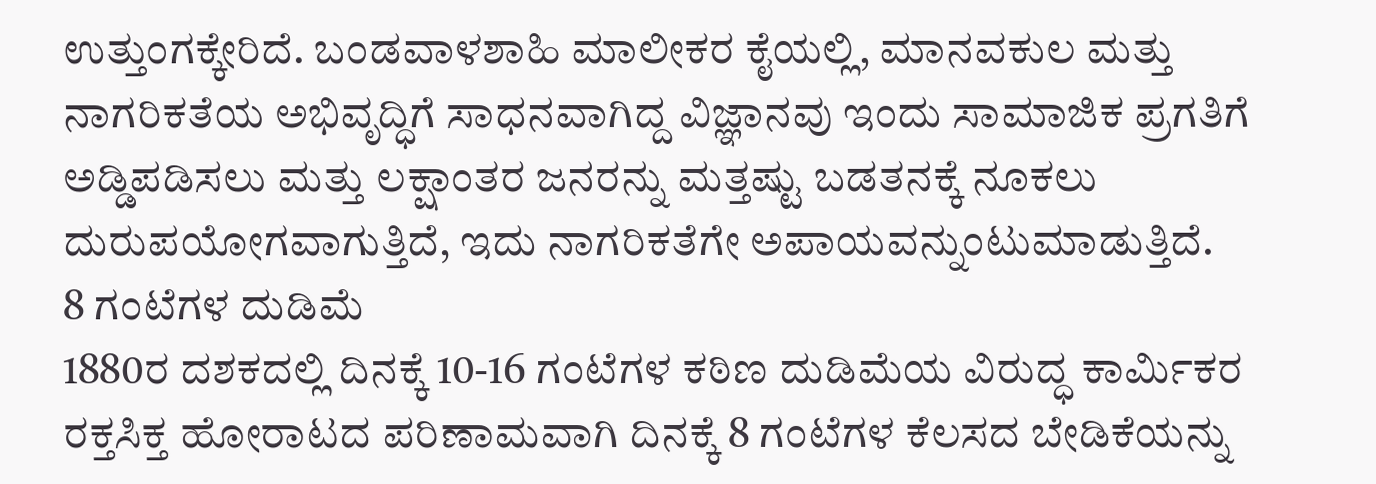ಉತ್ತುಂಗಕ್ಕೇರಿದೆ. ಬಂಡವಾಳಶಾಹಿ ಮಾಲೀಕರ ಕೈಯಲ್ಲಿ, ಮಾನವಕುಲ ಮತ್ತು ನಾಗರಿಕತೆಯ ಅಭಿವೃದ್ಧಿಗೆ ಸಾಧನವಾಗಿದ್ದ ವಿಜ್ಞಾನವು ಇಂದು ಸಾಮಾಜಿಕ ಪ್ರಗತಿಗೆ ಅಡ್ಡಿಪಡಿಸಲು ಮತ್ತು ಲಕ್ಷಾಂತರ ಜನರನ್ನು ಮತ್ತಷ್ಟು ಬಡತನಕ್ಕೆ ನೂಕಲು ದುರುಪಯೋಗವಾಗುತ್ತಿದೆ, ಇದು ನಾಗರಿಕತೆಗೇ ಅಪಾಯವನ್ನುಂಟುಮಾಡುತ್ತಿದೆ.
8 ಗಂಟೆಗಳ ದುಡಿಮೆ
1880ರ ದಶಕದಲ್ಲಿ ದಿನಕ್ಕೆ 10-16 ಗಂಟೆಗಳ ಕಠಿಣ ದುಡಿಮೆಯ ವಿರುದ್ಧ ಕಾರ್ಮಿಕರ ರಕ್ತಸಿಕ್ತ ಹೋರಾಟದ ಪರಿಣಾಮವಾಗಿ ದಿನಕ್ಕೆ 8 ಗಂಟೆಗಳ ಕೆಲಸದ ಬೇಡಿಕೆಯನ್ನು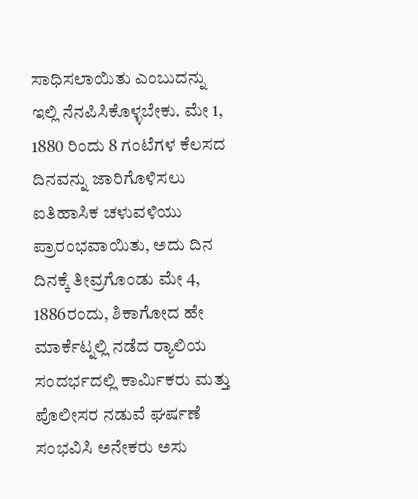ಸಾಧಿಸಲಾಯಿತು ಎಂಬುದನ್ನು ಇಲ್ಲಿ ನೆನಪಿಸಿಕೊಳ್ಳಬೇಕು. ಮೇ 1, 1880 ರಿಂದು 8 ಗಂಟೆಗಳ ಕೆಲಸದ ದಿನವನ್ನು ಜಾರಿಗೊಳಿಸಲು ಐತಿಹಾಸಿಕ ಚಳುವಳಿಯು ಪ್ರಾರಂಭವಾಯಿತು, ಅದು ದಿನ ದಿನಕ್ಕೆ ತೀವ್ರಗೊಂಡು ಮೇ 4, 1886ರಂದು, ಶಿಕಾಗೋದ ಹೇ ಮಾರ್ಕೆಟ್ನಲ್ಲಿ ನಡೆದ ರ‍್ಯಾಲಿಯ ಸಂದರ್ಭದಲ್ಲಿ ಕಾರ್ಮಿಕರು ಮತ್ತು ಪೊಲೀಸರ ನಡುವೆ ಘರ್ಷಣೆ ಸಂಭವಿಸಿ ಅನೇಕರು ಅಸು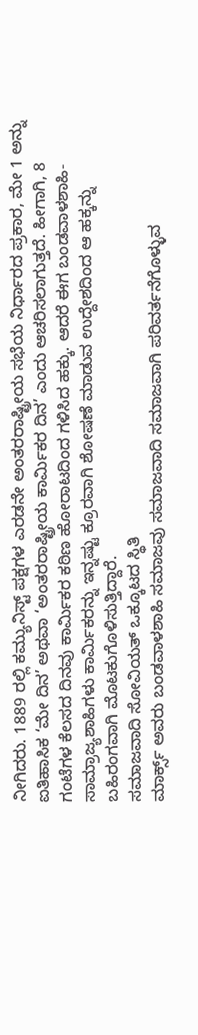ನೀಗಿದರು. 1889 ರಲ್ಲಿ ಕಮ್ಯುನಿಸ್ಟ್ ಪಕ್ಷಗಳ ಎರಡನೇ ಅಂತರರಾಷ್ಟ್ರೀಯ ಸಭೆಯ ನಿರ್ಧಾರದ ಪ್ರಕಾರ, ಮೇ 1 ಅನ್ನು ಐತಿಹಾಸಿಕ ‘ಮೇ ದಿನ’ ಅಥವಾ ‘ಅಂತರರಾಷ್ಟ್ರೀಯ ಕಾರ್ಮಿಕರ ದಿನ’ ಎಂದು ಆಚರಿಸಲಾಗುತ್ತದೆ. ಹೀಗಾಗಿ, 8 ಗಂಟೆಗಳ ಕೆಲಸದ ದಿನವು ಕಾರ್ಮಿಕರ ಕಠಿಣ ಹೋರಾಟದಿಂದ ಗಳಿಸಿದ ಹಕ್ಕು. ಆದರೆ ಈಗ ಬಂಡವಾಳಶಾಹಿ-ಸಾಮ್ರಾಜ್ಯಶಾಹಿಗಳು ಕಾರ್ಮಿಕರನ್ನು ಇನ್ನಷ್ಟು ಕ್ರೂರವಾಗಿ ಶೋಷಣೆ ಮಾಡುವ ಉದ್ದೇಶದಿಂದ ಆ ಹಕ್ಕನ್ನು ಬಹಿರಂಗವಾಗಿ ಮೊಟಕುಗೊಳಿಸುತ್ತಿದ್ದಾರೆ.
ಸಮಾಜವಾದಿ ಸೋವಿಯತ್ ಒಕ್ಕೂಟದ ಸ್ಥಿತಿ
ಮಾರ್ಕ್ಸ್ ಅವರು ಬಂಡವಾಳಶಾಹಿ ಸಮಾಜವು ಸಮಾಜವಾದಿ ಸಮಾಜವಾಗಿ ಪರಿವರ್ತನೆಗೊಳ್ಳುವ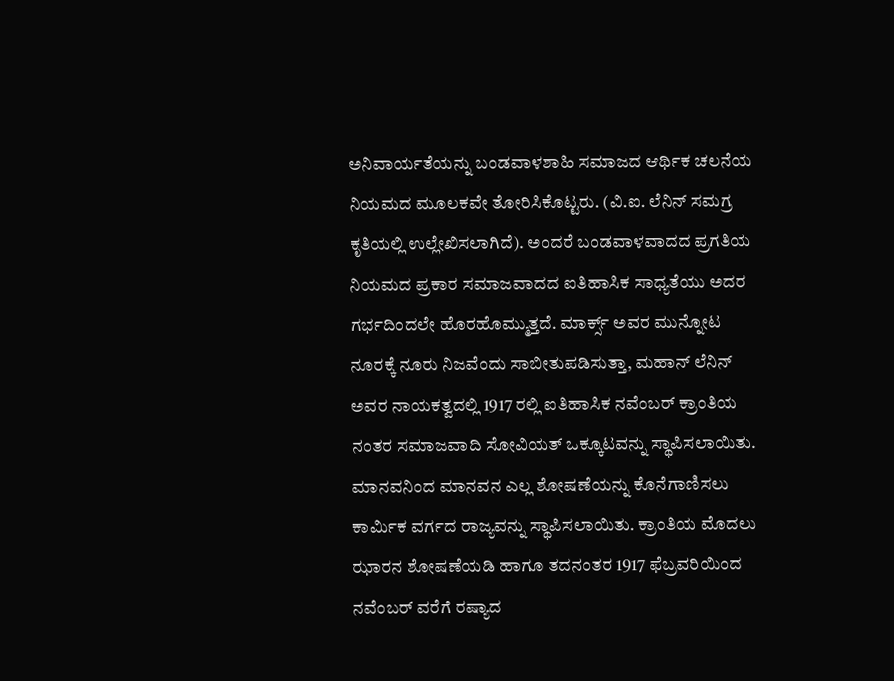ಅನಿವಾರ್ಯತೆಯನ್ನು ಬಂಡವಾಳಶಾಹಿ ಸಮಾಜದ ಆರ್ಥಿಕ ಚಲನೆಯ ನಿಯಮದ ಮೂಲಕವೇ ತೋರಿಸಿಕೊಟ್ಟರು. (ವಿ.ಐ. ಲೆನಿನ್ ಸಮಗ್ರ ಕೃತಿಯಲ್ಲಿ ಉಲ್ಲೇಖಿಸಲಾಗಿದೆ). ಅಂದರೆ ಬಂಡವಾಳವಾದದ ಪ್ರಗತಿಯ ನಿಯಮದ ಪ್ರಕಾರ ಸಮಾಜವಾದದ ಐತಿಹಾಸಿಕ ಸಾಧ್ಯತೆಯು ಅದರ ಗರ್ಭದಿಂದಲೇ ಹೊರಹೊಮ್ಮುತ್ತದೆ. ಮಾರ್ಕ್ಸ್ ಅವರ ಮುನ್ನೋಟ ನೂರಕ್ಕೆ ನೂರು ನಿಜವೆಂದು ಸಾಬೀತುಪಡಿಸುತ್ತಾ, ಮಹಾನ್ ಲೆನಿನ್ ಅವರ ನಾಯಕತ್ವದಲ್ಲಿ 1917 ರಲ್ಲಿ ಐತಿಹಾಸಿಕ ನವೆಂಬರ್ ಕ್ರಾಂತಿಯ ನಂತರ ಸಮಾಜವಾದಿ ಸೋವಿಯತ್ ಒಕ್ಕೂಟವನ್ನು ಸ್ಥಾಪಿಸಲಾಯಿತು. ಮಾನವನಿಂದ ಮಾನವನ ಎಲ್ಲ ಶೋಷಣೆಯನ್ನು ಕೊನೆಗಾಣಿಸಲು ಕಾರ್ಮಿಕ ವರ್ಗದ ರಾಜ್ಯವನ್ನು ಸ್ಥಾಪಿಸಲಾಯಿತು. ಕ್ರಾಂತಿಯ ಮೊದಲು ಝಾರನ ಶೋಷಣೆಯಡಿ ಹಾಗೂ ತದನಂತರ 1917 ಫೆಬ್ರವರಿಯಿಂದ ನವೆಂಬರ್ ವರೆಗೆ ರಷ್ಯಾದ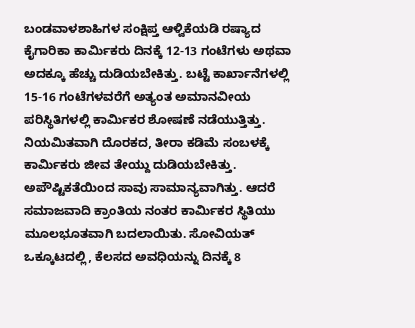ಬಂಡವಾಳಶಾಹಿಗಳ ಸಂಕ್ಷಿಪ್ತ ಆಳ್ವಿಕೆಯಡಿ ರಷ್ಯಾದ ಕೈಗಾರಿಕಾ ಕಾರ್ಮಿಕರು ದಿನಕ್ಕೆ 12-13 ಗಂಟೆಗಳು ಅಥವಾ ಅದಕ್ಕೂ ಹೆಚ್ಚು ದುಡಿಯಬೇಕಿತ್ತು. ಬಟ್ಟೆ ಕಾರ್ಖಾನೆಗಳಲ್ಲಿ 15-16 ಗಂಟೆಗಳವರೆಗೆ ಅತ್ಯಂತ ಅಮಾನವೀಯ ಪರಿಸ್ಥಿತಿಗಳಲ್ಲಿ ಕಾರ್ಮಿಕರ ಶೋಷಣೆ ನಡೆಯುತ್ತಿತ್ತು. ನಿಯಮಿತವಾಗಿ ದೊರಕದ, ತೀರಾ ಕಡಿಮೆ ಸಂಬಳಕ್ಕೆ ಕಾರ್ಮಿಕರು ಜೀವ ತೇಯ್ದು ದುಡಿಯಬೇಕಿತ್ತು. ಅಪೌಷ್ಟಿಕತೆಯಿಂದ ಸಾವು ಸಾಮಾನ್ಯವಾಗಿತ್ತು. ಆದರೆ ಸಮಾಜವಾದಿ ಕ್ರಾಂತಿಯ ನಂತರ ಕಾರ್ಮಿಕರ ಸ್ಥಿತಿಯು ಮೂಲಭೂತವಾಗಿ ಬದಲಾಯಿತು. ಸೋವಿಯತ್ ಒಕ್ಕೂಟದಲ್ಲಿ, ಕೆಲಸದ ಅವಧಿಯನ್ನು ದಿನಕ್ಕೆ 8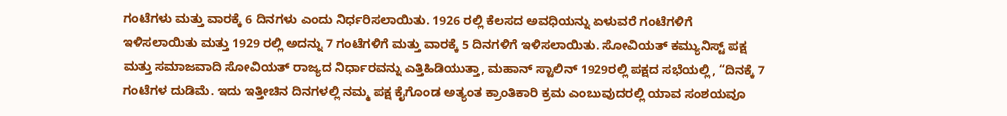ಗಂಟೆಗಳು ಮತ್ತು ವಾರಕ್ಕೆ 6 ದಿನಗಳು ಎಂದು ನಿರ್ಧರಿಸಲಾಯಿತು. 1926 ರಲ್ಲಿ ಕೆಲಸದ ಅವಧಿಯನ್ನು ಏಳುವರೆ ಗಂಟೆಗಳಿಗೆ ಇಳಿಸಲಾಯಿತು ಮತ್ತು 1929 ರಲ್ಲಿ ಅದನ್ನು 7 ಗಂಟೆಗಳಿಗೆ ಮತ್ತು ವಾರಕ್ಕೆ 5 ದಿನಗಳಿಗೆ ಇಳಿಸಲಾಯಿತು. ಸೋವಿಯತ್ ಕಮ್ಯುನಿಸ್ಟ್ ಪಕ್ಷ ಮತ್ತು ಸಮಾಜವಾದಿ ಸೋವಿಯತ್ ರಾಜ್ಯದ ನಿರ್ಧಾರವನ್ನು ಎತ್ತಿಹಿಡಿಯುತ್ತಾ, ಮಹಾನ್ ಸ್ಟಾಲಿನ್ 1929ರಲ್ಲಿ ಪಕ್ಷದ ಸಭೆಯಲ್ಲಿ, “ದಿನಕ್ಕೆ 7 ಗಂಟೆಗಳ ದುಡಿಮೆ. ಇದು ಇತ್ತೀಚಿನ ದಿನಗಳಲ್ಲಿ ನಮ್ಮ ಪಕ್ಷ ಕೈಗೊಂಡ ಅತ್ಯಂತ ಕ್ರಾಂತಿಕಾರಿ ಕ್ರಮ ಎಂಬುವುದರಲ್ಲಿ ಯಾವ ಸಂಶಯವೂ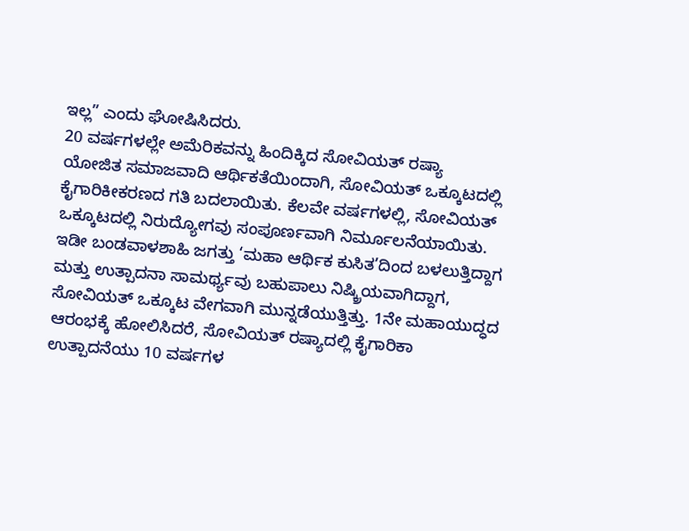ಇಲ್ಲ” ಎಂದು ಘೋಷಿಸಿದರು.
20 ವರ್ಷಗಳಲ್ಲೇ ಅಮೆರಿಕವನ್ನು ಹಿಂದಿಕ್ಕಿದ ಸೋವಿಯತ್ ರಷ್ಯಾ
ಯೋಜಿತ ಸಮಾಜವಾದಿ ಆರ್ಥಿಕತೆಯಿಂದಾಗಿ, ಸೋವಿಯತ್ ಒಕ್ಕೂಟದಲ್ಲಿ ಕೈಗಾರಿಕೀಕರಣದ ಗತಿ ಬದಲಾಯಿತು. ಕೆಲವೇ ವರ್ಷಗಳಲ್ಲಿ, ಸೋವಿಯತ್ ಒಕ್ಕೂಟದಲ್ಲಿ ನಿರುದ್ಯೋಗವು ಸಂಪೂರ್ಣವಾಗಿ ನಿರ್ಮೂಲನೆಯಾಯಿತು. ಇಡೀ ಬಂಡವಾಳಶಾಹಿ ಜಗತ್ತು ‘ಮಹಾ ಆರ್ಥಿಕ ಕುಸಿತ’ದಿಂದ ಬಳಲುತ್ತಿದ್ದಾಗ ಮತ್ತು ಉತ್ಪಾದನಾ ಸಾಮರ್ಥ್ಯವು ಬಹುಪಾಲು ನಿಷ್ಕ್ರಿಯವಾಗಿದ್ದಾಗ, ಸೋವಿಯತ್ ಒಕ್ಕೂಟ ವೇಗವಾಗಿ ಮುನ್ನಡೆಯುತ್ತಿತ್ತು. 1ನೇ ಮಹಾಯುದ್ಧದ ಆರಂಭಕ್ಕೆ ಹೋಲಿಸಿದರೆ, ಸೋವಿಯತ್ ರಷ್ಯಾದಲ್ಲಿ ಕೈಗಾರಿಕಾ ಉತ್ಪಾದನೆಯು 10 ವರ್ಷಗಳ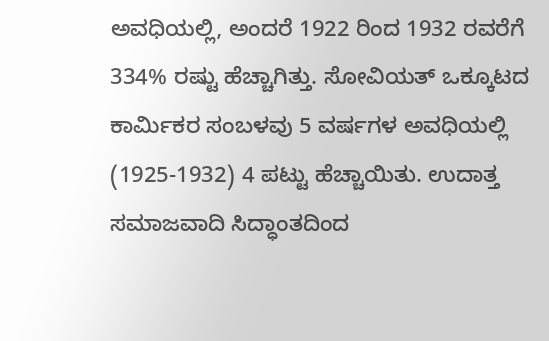ಅವಧಿಯಲ್ಲಿ, ಅಂದರೆ 1922 ರಿಂದ 1932 ರವರೆಗೆ 334% ರಷ್ಟು ಹೆಚ್ಚಾಗಿತ್ತು. ಸೋವಿಯತ್ ಒಕ್ಕೂಟದ ಕಾರ್ಮಿಕರ ಸಂಬಳವು 5 ವರ್ಷಗಳ ಅವಧಿಯಲ್ಲಿ (1925-1932) 4 ಪಟ್ಟು ಹೆಚ್ಚಾಯಿತು. ಉದಾತ್ತ ಸಮಾಜವಾದಿ ಸಿದ್ಧಾಂತದಿಂದ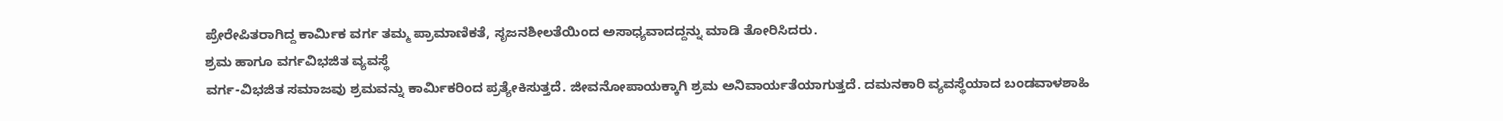ಪ್ರೇರೇಪಿತರಾಗಿದ್ದ ಕಾರ್ಮಿಕ ವರ್ಗ ತಮ್ಮ ಪ್ರಾಮಾಣಿಕತೆ, ಸೃಜನಶೀಲತೆಯಿಂದ ಅಸಾಧ್ಯವಾದದ್ದನ್ನು ಮಾಡಿ ತೋರಿಸಿದರು.
ಶ್ರಮ ಹಾಗೂ ವರ್ಗವಿಭಜಿತ ವ್ಯವಸ್ಥೆ
ವರ್ಗ-ವಿಭಜಿತ ಸಮಾಜವು ಶ್ರಮವನ್ನು ಕಾರ್ಮಿಕರಿಂದ ಪ್ರತ್ಯೇಕಿಸುತ್ತದೆ. ಜೀವನೋಪಾಯಕ್ಕಾಗಿ ಶ್ರಮ ಅನಿವಾರ್ಯತೆಯಾಗುತ್ತದೆ. ದಮನಕಾರಿ ವ್ಯವಸ್ಥೆಯಾದ ಬಂಡವಾಳಶಾಹಿ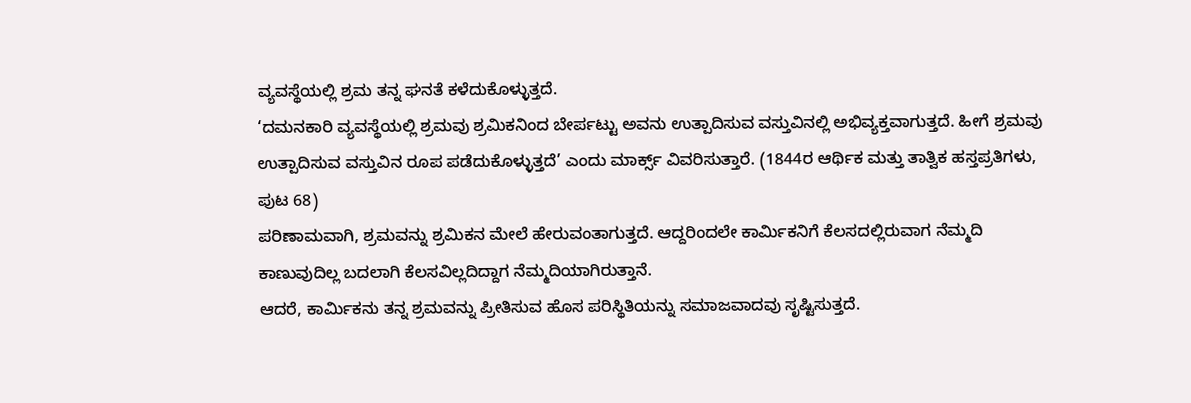ವ್ಯವಸ್ಥೆಯಲ್ಲಿ ಶ್ರಮ ತನ್ನ ಘನತೆ ಕಳೆದುಕೊಳ್ಳುತ್ತದೆ.
‘ದಮನಕಾರಿ ವ್ಯವಸ್ಥೆಯಲ್ಲಿ ಶ್ರಮವು ಶ್ರಮಿಕನಿಂದ ಬೇರ್ಪಟ್ಟು ಅವನು ಉತ್ಪಾದಿಸುವ ವಸ್ತುವಿನಲ್ಲಿ ಅಭಿವ್ಯಕ್ತವಾಗುತ್ತದೆ. ಹೀಗೆ ಶ್ರಮವು ಉತ್ಪಾದಿಸುವ ವಸ್ತುವಿನ ರೂಪ ಪಡೆದುಕೊಳ್ಳುತ್ತದೆ’ ಎಂದು ಮಾರ್ಕ್ಸ್ ವಿವರಿಸುತ್ತಾರೆ. (1844ರ ಆರ್ಥಿಕ ಮತ್ತು ತಾತ್ವಿಕ ಹಸ್ತಪ್ರತಿಗಳು, ಪುಟ 68)
ಪರಿಣಾಮವಾಗಿ, ಶ್ರಮವನ್ನು ಶ್ರಮಿಕನ ಮೇಲೆ ಹೇರುವಂತಾಗುತ್ತದೆ. ಆದ್ದರಿಂದಲೇ ಕಾರ್ಮಿಕನಿಗೆ ಕೆಲಸದಲ್ಲಿರುವಾಗ ನೆಮ್ಮದಿ ಕಾಣುವುದಿಲ್ಲ ಬದಲಾಗಿ ಕೆಲಸವಿಲ್ಲದಿದ್ದಾಗ ನೆಮ್ಮದಿಯಾಗಿರುತ್ತಾನೆ.
ಆದರೆ, ಕಾರ್ಮಿಕನು ತನ್ನ ಶ್ರಮವನ್ನು ಪ್ರೀತಿಸುವ ಹೊಸ ಪರಿಸ್ಥಿತಿಯನ್ನು ಸಮಾಜವಾದವು ಸೃಷ್ಟಿಸುತ್ತದೆ.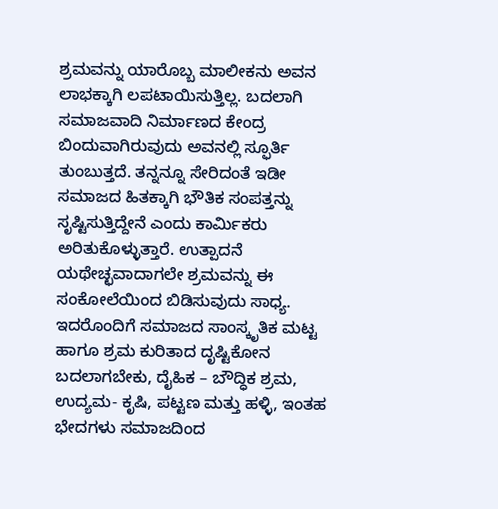ಶ್ರಮವನ್ನು ಯಾರೊಬ್ಬ ಮಾಲೀಕನು ಅವನ ಲಾಭಕ್ಕಾಗಿ ಲಪಟಾಯಿಸುತ್ತಿಲ್ಲ. ಬದಲಾಗಿ ಸಮಾಜವಾದಿ ನಿರ್ಮಾಣದ ಕೇಂದ್ರ ಬಿಂದುವಾಗಿರುವುದು ಅವನಲ್ಲಿ ಸ್ಫೂರ್ತಿ ತುಂಬುತ್ತದೆ. ತನ್ನನ್ನೂ ಸೇರಿದಂತೆ ಇಡೀ ಸಮಾಜದ ಹಿತಕ್ಕಾಗಿ ಭೌತಿಕ ಸಂಪತ್ತನ್ನು ಸೃಷ್ಟಿಸುತ್ತಿದ್ದೇನೆ ಎಂದು ಕಾರ್ಮಿಕರು ಅರಿತುಕೊಳ್ಳುತ್ತಾರೆ. ಉತ್ಪಾದನೆ ಯಥೇಚ್ಛವಾದಾಗಲೇ ಶ್ರಮವನ್ನು ಈ ಸಂಕೋಲೆಯಿಂದ ಬಿಡಿಸುವುದು ಸಾಧ್ಯ. ಇದರೊಂದಿಗೆ ಸಮಾಜದ ಸಾಂಸ್ಕೃತಿಕ ಮಟ್ಟ ಹಾಗೂ ಶ್ರಮ ಕುರಿತಾದ ದೃಷ್ಟಿಕೋನ ಬದಲಾಗಬೇಕು, ದೈಹಿಕ – ಬೌದ್ಧಿಕ ಶ್ರಮ, ಉದ್ಯಮ- ಕೃಷಿ, ಪಟ್ಟಣ ಮತ್ತು ಹಳ್ಳಿ, ಇಂತಹ ಭೇದಗಳು ಸಮಾಜದಿಂದ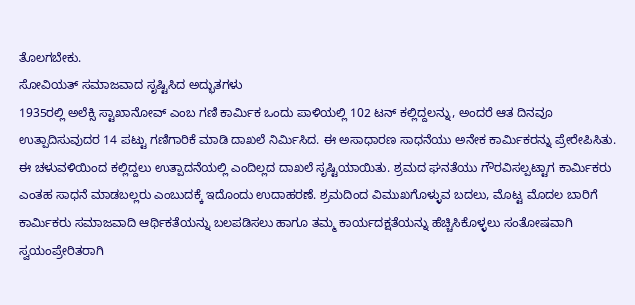ತೊಲಗಬೇಕು.
ಸೋವಿಯತ್ ಸಮಾಜವಾದ ಸೃಷ್ಟಿಸಿದ ಅದ್ಭುತಗಳು
1935ರಲ್ಲಿ ಅಲೆಕ್ಸಿ ಸ್ಟಾಖಾನೋವ್ ಎಂಬ ಗಣಿ ಕಾರ್ಮಿಕ ಒಂದು ಪಾಳಿಯಲ್ಲಿ 102 ಟನ್ ಕಲ್ಲಿದ್ದಲನ್ನು, ಅಂದರೆ ಆತ ದಿನವೂ ಉತ್ಪಾದಿಸುವುದರ 14 ಪಟ್ಟು ಗಣಿಗಾರಿಕೆ ಮಾಡಿ ದಾಖಲೆ ನಿರ್ಮಿಸಿದ. ಈ ಅಸಾಧಾರಣ ಸಾಧನೆಯು ಅನೇಕ ಕಾರ್ಮಿಕರನ್ನು ಪ್ರೇರೇಪಿಸಿತು. ಈ ಚಳುವಳಿಯಿಂದ ಕಲ್ಲಿದ್ದಲು ಉತ್ಪಾದನೆಯಲ್ಲಿ ಎಂದಿಲ್ಲದ ದಾಖಲೆ ಸೃಷ್ಟಿಯಾಯಿತು. ಶ್ರಮದ ಘನತೆಯು ಗೌರವಿಸಲ್ಪಟ್ಟಾಗ ಕಾರ್ಮಿಕರು ಎಂತಹ ಸಾಧನೆ ಮಾಡಬಲ್ಲರು ಎಂಬುದಕ್ಕೆ ಇದೊಂದು ಉದಾಹರಣೆ. ಶ್ರಮದಿಂದ ವಿಮುಖಗೊಳ್ಳುವ ಬದಲು, ಮೊಟ್ಟ ಮೊದಲ ಬಾರಿಗೆ ಕಾರ್ಮಿಕರು ಸಮಾಜವಾದಿ ಆರ್ಥಿಕತೆಯನ್ನು ಬಲಪಡಿಸಲು ಹಾಗೂ ತಮ್ಮ ಕಾರ್ಯದಕ್ಷತೆಯನ್ನು ಹೆಚ್ಚಿಸಿಕೊಳ್ಳಲು ಸಂತೋಷವಾಗಿ ಸ್ವಯಂಪ್ರೇರಿತರಾಗಿ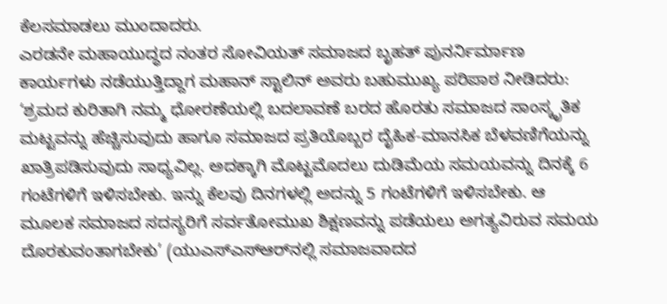ಕೆಲಸಮಾಡಲು ಮುಂದಾದರು.
ಎರಡನೇ ಮಹಾಯುದ್ಧದ ನಂತರ ಸೋವಿಯತ್ ಸಮಾಜದ ಬೃಹತ್ ಪುನರ್ನಿರ್ಮಾಣ ಕಾರ್ಯಗಳು ನಡೆಯುತ್ತಿದ್ದಾಗ ಮಹಾನ್ ಸ್ಟಾಲಿನ್ ಅವರು ಬಹುಮುಖ್ಯ ಪರಿಪಾಠ ನೀಡಿದರು: ‘ಶ್ರಮದ ಕುರಿತಾಗಿ ನಮ್ಮ ಧೋರಣೆಯಲ್ಲಿ ಬದಲಾವಣೆ ಬರದ ಹೊರತು ಸಮಾಜದ ಸಾಂಸ್ಕೃತಿಕ ಮಟ್ಟವನ್ನು ಹೆಚ್ಚಿಸುವುದು ಹಾಗೂ ಸಮಾಜದ ಪ್ರತಿಯೊಬ್ಬರ ದೈಹಿಕ-ಮಾನಸಿಕ ಬೆಳವಣಿಗೆಯನ್ನು ಖಾತ್ರಿಪಡಿಸುವುದು ಸಾಧ್ಯವಿಲ್ಲ. ಅದಕ್ಕಾಗಿ ಮೊಟ್ಟಮೊದಲು ದುಡಿಮೆಯ ಸಮಯವನ್ನು ದಿನಕ್ಕೆ 6 ಗಂಟೆಗಳಿಗೆ ಇಳಿಸಬೇಕು. ಇನ್ನು ಕೆಲವು ದಿನಗಳಲ್ಲಿ ಅದನ್ನು 5 ಗಂಟೆಗಳಿಗೆ ಇಳಿಸಬೇಕು. ಆ ಮೂಲಕ ಸಮಾಜದ ಸದಸ್ಯರಿಗೆ ಸರ್ವತೋಮುಖ ಶಿಕ್ಷಣವನ್ನು ಪಡೆಯಲು ಅಗತ್ಯವಿರುವ ಸಮಯ ದೊರಕುವಂತಾಗಬೇಕು’ (ಯುಎಸ್‌ಎಸ್‌ಆರ್‌ನಲ್ಲಿ ಸಮಾಜವಾದದ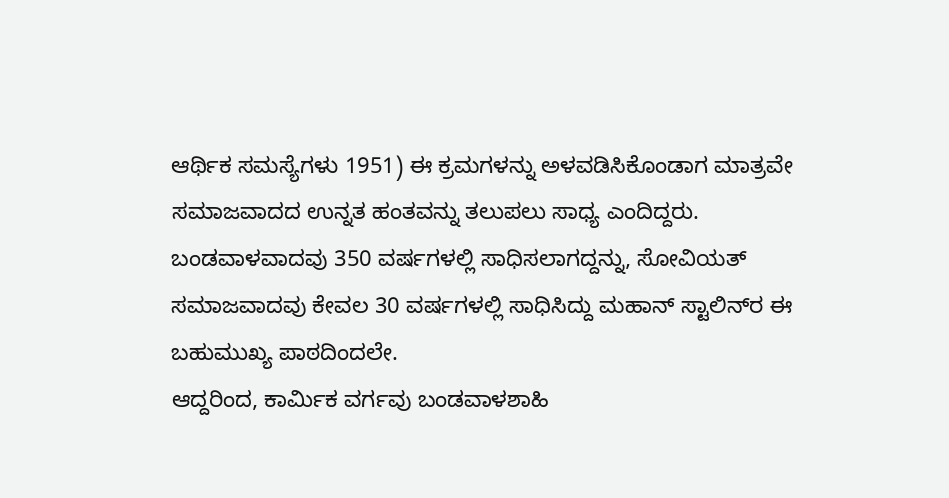ಆರ್ಥಿಕ ಸಮಸ್ಯೆಗಳು 1951) ಈ ಕ್ರಮಗಳನ್ನು ಅಳವಡಿಸಿಕೊಂಡಾಗ ಮಾತ್ರವೇ ಸಮಾಜವಾದದ ಉನ್ನತ ಹಂತವನ್ನು ತಲುಪಲು ಸಾಧ್ಯ ಎಂದಿದ್ದರು.
ಬಂಡವಾಳವಾದವು 350 ವರ್ಷಗಳಲ್ಲಿ ಸಾಧಿಸಲಾಗದ್ದನ್ನು, ಸೋವಿಯತ್ ಸಮಾಜವಾದವು ಕೇವಲ 30 ವರ್ಷಗಳಲ್ಲಿ ಸಾಧಿಸಿದ್ದು ಮಹಾನ್ ಸ್ಟಾಲಿನ್‌ರ ಈ ಬಹುಮುಖ್ಯ ಪಾಠದಿಂದಲೇ.
ಆದ್ದರಿಂದ, ಕಾರ್ಮಿಕ ವರ್ಗವು ಬಂಡವಾಳಶಾಹಿ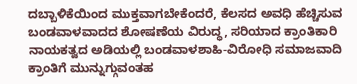ದಬ್ಬಾಳಿಕೆಯಿಂದ ಮುಕ್ತವಾಗಬೇಕೆಂದರೆ, ಕೆಲಸದ ಅವಧಿ ಹೆಚ್ಚಿಸುವ ಬಂಡವಾಳವಾದದ ಶೋಷಣೆಯ ವಿರುದ್ಧ, ಸರಿಯಾದ ಕ್ರಾಂತಿಕಾರಿ ನಾಯಕತ್ವದ ಅಡಿಯಲ್ಲಿ ಬಂಡವಾಳಶಾಹಿ-ವಿರೋಧಿ ಸಮಾಜವಾದಿ ಕ್ರಾಂತಿಗೆ ಮುನ್ನುಗ್ಗುವಂತಹ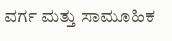ವರ್ಗ ಮತ್ತು ಸಾಮೂಹಿಕ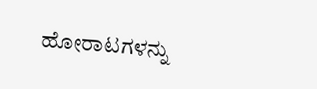ಹೋರಾಟಗಳನ್ನು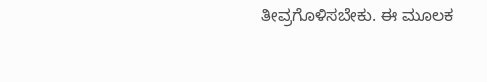ತೀವ್ರಗೊಳಿಸಬೇಕು. ಈ ಮೂಲಕ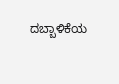ದಬ್ಬಾಳಿಕೆಯ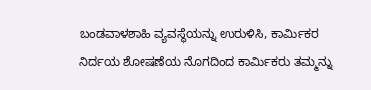ಬಂಡವಾಳಶಾಹಿ ವ್ಯವಸ್ಥೆಯನ್ನು ಉರುಳಿಸಿ, ಕಾರ್ಮಿಕರ ನಿರ್ದಯ ಶೋಷಣೆಯ ನೊಗದಿಂದ ಕಾರ್ಮಿಕರು ತಮ್ಮನ್ನು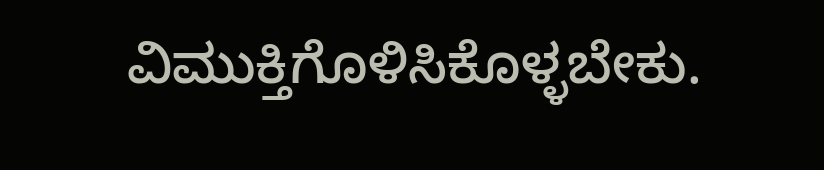ವಿಮುಕ್ತಿಗೊಳಿಸಿಕೊಳ್ಳಬೇಕು.